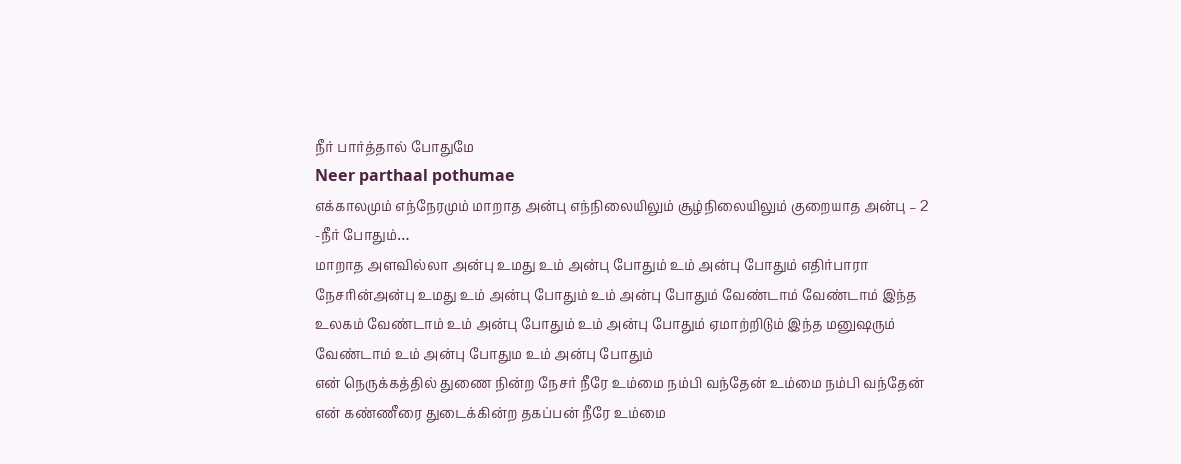நீர் பார்த்தால் போதுமே
Neer parthaal pothumae
எக்காலமும் எந்நேரமும் மாறாத அன்பு எந்நிலையிலும் சூழ்நிலையிலும் குறையாத அன்பு – 2 -நீர் போதும்…
மாறாத அளவில்லா அன்பு உமது உம் அன்பு போதும் உம் அன்பு போதும் எதிர்பாரா நேசரின்அன்பு உமது உம் அன்பு போதும் உம் அன்பு போதும் வேண்டாம் வேண்டாம் இந்த உலகம் வேண்டாம் உம் அன்பு போதும் உம் அன்பு போதும் ஏமாற்றிடும் இந்த மனுஷரும் வேண்டாம் உம் அன்பு போதும உம் அன்பு போதும்
என் நெருக்கத்தில் துணை நின்ற நேசர் நீரே உம்மை நம்பி வந்தேன் உம்மை நம்பி வந்தேன் என் கண்ணீரை துடைக்கின்ற தகப்பன் நீரே உம்மை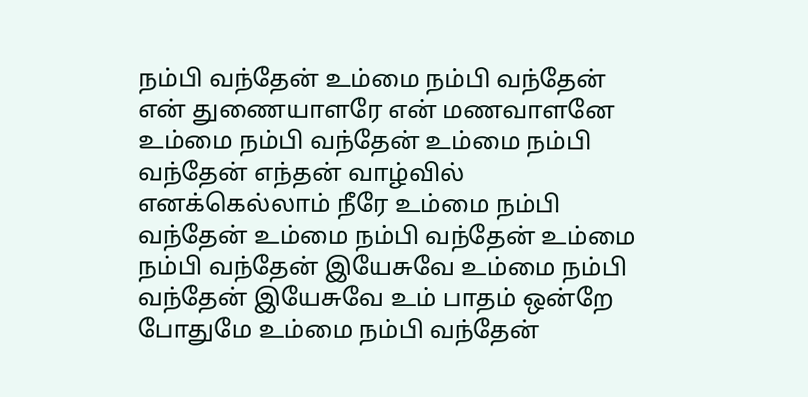நம்பி வந்தேன் உம்மை நம்பி வந்தேன் என் துணையாளரே என் மணவாளனே உம்மை நம்பி வந்தேன் உம்மை நம்பி வந்தேன் எந்தன் வாழ்வில் எனக்கெல்லாம் நீரே உம்மை நம்பி வந்தேன் உம்மை நம்பி வந்தேன் உம்மை நம்பி வந்தேன் இயேசுவே உம்மை நம்பி வந்தேன் இயேசுவே உம் பாதம் ஒன்றே போதுமே உம்மை நம்பி வந்தேன்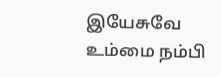இயேசுவே உம்மை நம்பி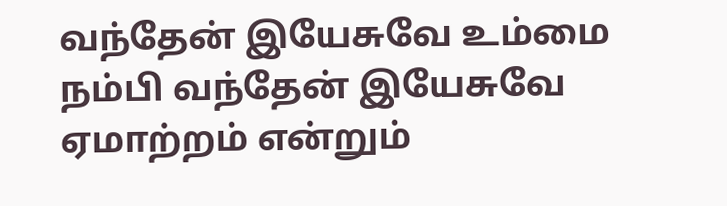வந்தேன் இயேசுவே உம்மை நம்பி வந்தேன் இயேசுவே ஏமாற்றம் என்றும்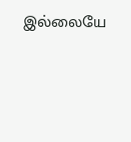இல்லையே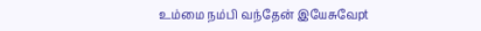உம்மை நம்பி வந்தேன் இயேசுவேpt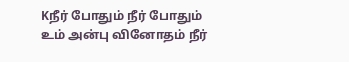Kநீர் போதும் நீர் போதும் உம் அன்பு வினோதம் நீர்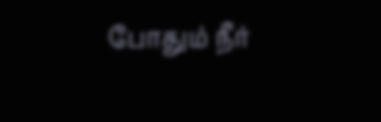போதும் நீர்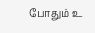போதும் உ